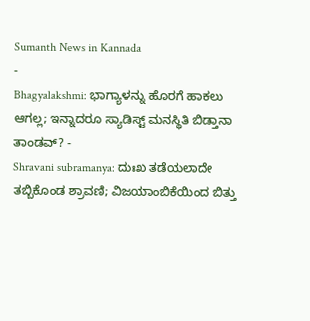Sumanth News in Kannada
-
Bhagyalakshmi: ಭಾಗ್ಯಾಳನ್ನು ಹೊರಗೆ ಹಾಕಲು ಆಗಲ್ಲ; ಇನ್ನಾದರೂ ಸ್ಯಾಡಿಸ್ಟ್ ಮನಸ್ಥಿತಿ ಬಿಡ್ತಾನಾ ತಾಂಡವ್? -
Shravani subramanya: ದುಃಖ ತಡೆಯಲಾದೇ ತಬ್ಬಿಕೊಂಡ ಶ್ರಾವಣಿ; ವಿಜಯಾಂಬಿಕೆಯಿಂದ ಬಿತ್ತು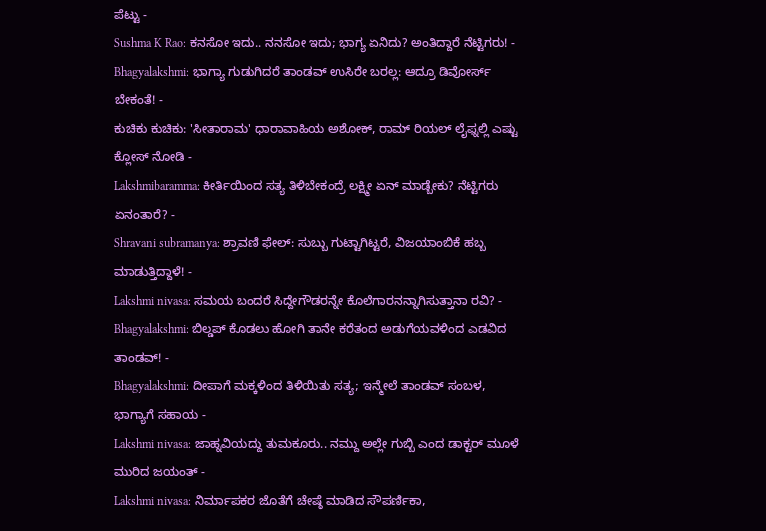ಪೆಟ್ಟು -
Sushma K Rao: ಕನಸೋ ಇದು.. ನನಸೋ ಇದು; ಭಾಗ್ಯ ಏನಿದು? ಅಂತಿದ್ದಾರೆ ನೆಟ್ಟಿಗರು! -
Bhagyalakshmi: ಭಾಗ್ಯಾ ಗುಡುಗಿದರೆ ತಾಂಡವ್ ಉಸಿರೇ ಬರಲ್ಲ: ಆದ್ರೂ ಡಿವೋರ್ಸ್ ಬೇಕಂತೆ! -
ಕುಚಿಕು ಕುಚಿಕು: 'ಸೀತಾರಾಮ' ಧಾರಾವಾಹಿಯ ಅಶೋಕ್, ರಾಮ್ ರಿಯಲ್ ಲೈಫ್ನಲ್ಲಿ ಎಷ್ಟು ಕ್ಲೋಸ್ ನೋಡಿ -
Lakshmibaramma: ಕೀರ್ತಿಯಿಂದ ಸತ್ಯ ತಿಳಿಬೇಕಂದ್ರೆ ಲಕ್ಷ್ಮೀ ಏನ್ ಮಾಡ್ಬೇಕು? ನೆಟ್ಟಿಗರು ಏನಂತಾರೆ? -
Shravani subramanya: ಶ್ರಾವಣಿ ಫೇಲ್: ಸುಬ್ಬು ಗುಟ್ಟಾಗಿಟ್ಟರೆ, ವಿಜಯಾಂಬಿಕೆ ಹಬ್ಬ ಮಾಡುತ್ತಿದ್ದಾಳೆ! -
Lakshmi nivasa: ಸಮಯ ಬಂದರೆ ಸಿದ್ದೇಗೌಡರನ್ನೇ ಕೊಲೆಗಾರನನ್ನಾಗಿಸುತ್ತಾನಾ ರವಿ? -
Bhagyalakshmi: ಬಿಲ್ಡಪ್ ಕೊಡಲು ಹೋಗಿ ತಾನೇ ಕರೆತಂದ ಅಡುಗೆಯವಳಿಂದ ಎಡವಿದ ತಾಂಡವ್! -
Bhagyalakshmi: ದೀಪಾಗೆ ಮಕ್ಕಳಿಂದ ತಿಳಿಯಿತು ಸತ್ಯ; ಇನ್ಮೇಲೆ ತಾಂಡವ್ ಸಂಬಳ, ಭಾಗ್ಯಾಗೆ ಸಹಾಯ -
Lakshmi nivasa: ಜಾಹ್ನವಿಯದ್ದು ತುಮಕೂರು.. ನಮ್ದು ಅಲ್ಲೇ ಗುಬ್ಬಿ ಎಂದ ಡಾಕ್ಟರ್ ಮೂಳೆ ಮುರಿದ ಜಯಂತ್ -
Lakshmi nivasa: ನಿರ್ಮಾಪಕರ ಜೊತೆಗೆ ಚೇಷ್ಠೆ ಮಾಡಿದ ಸೌಪರ್ಣಿಕಾ,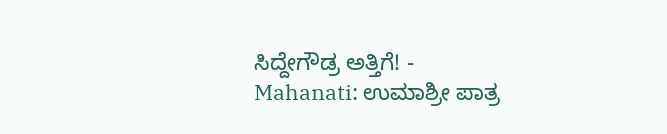ಸಿದ್ದೇಗೌಡ್ರ ಅತ್ತಿಗೆ! -
Mahanati: ಉಮಾಶ್ರೀ ಪಾತ್ರ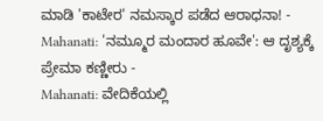ಮಾಡಿ 'ಕಾಟೇರ' ನಮಸ್ಕಾರ ಪಡೆದ ಆರಾಧನಾ! -
Mahanati: 'ನಮ್ಮೂರ ಮಂದಾರ ಹೂವೇ': ಆ ದೃಶ್ಯಕ್ಕೆ ಪ್ರೇಮಾ ಕಣ್ಣೀರು -
Mahanati: ವೇದಿಕೆಯಲ್ಲಿ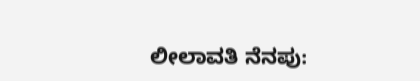ಲೀಲಾವತಿ ನೆನಪು: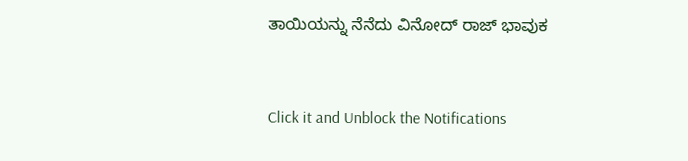ತಾಯಿಯನ್ನು ನೆನೆದು ವಿನೋದ್ ರಾಜ್ ಭಾವುಕ


Click it and Unblock the Notifications